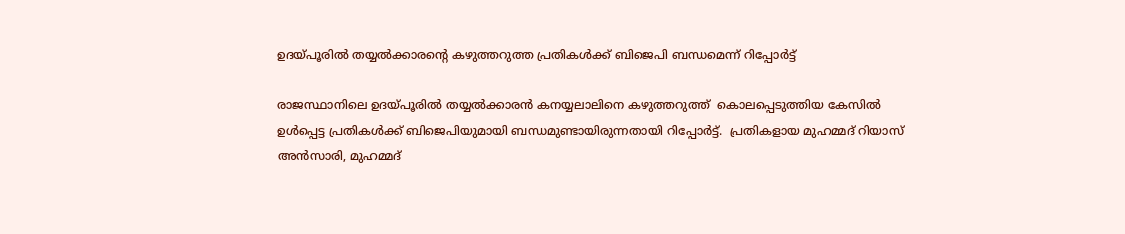ഉദയ്‌‌പൂരിൽ തയ്യൽക്കാരൻ്റെ കഴുത്തറുത്ത പ്രതികൾക്ക് ബിജെപി ബന്ധമെന്ന് റിപ്പോർട്ട്

രാജസ്ഥാനിലെ ഉദയ്‌‌പൂരിൽ തയ്യൽക്കാരൻ കനയ്യലാലിനെ കഴുത്തറുത്ത്‌  കൊലപ്പെടുത്തിയ കേസിൽ ഉൾപ്പെട്ട പ്രതികൾക്ക് ബിജെപിയുമായി ബന്ധമുണ്ടായിരുന്നതായി റിപ്പോർട്ട്.  പ്രതികളായ മുഹമ്മദ് റിയാസ് അൻസാരി, മുഹമ്മദ്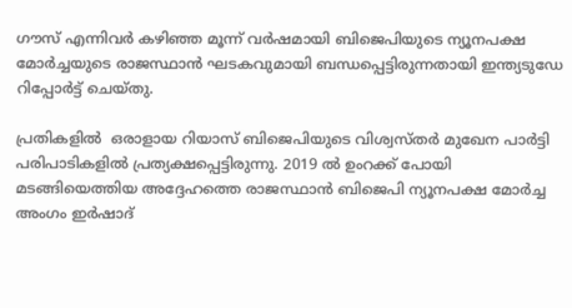ഗൗസ് എന്നിവർ കഴിഞ്ഞ മൂന്ന് വർഷമായി ബിജെപിയുടെ ന്യൂനപക്ഷ മോർച്ചയുടെ രാജസ്ഥാൻ ഘടകവുമായി ബന്ധപ്പെട്ടിരുന്നതായി ഇന്ത്യടുഡേ റിപ്പോർട്ട്‌ ചെയ്‌തു.

പ്രതികളിൽ  ഒരാളായ റിയാസ് ബിജെപിയുടെ വിശ്വസ്തർ മുഖേന പാർട്ടി പരിപാടികളിൽ പ്രത്യക്ഷപ്പെട്ടിരുന്നു. 2019 ൽ ഉംറക്ക് പോയി മടങ്ങിയെത്തിയ അദ്ദേഹത്തെ രാജസ്ഥാൻ ബിജെപി ന്യൂനപക്ഷ മോർച്ച അംഗം ഇർഷാദ്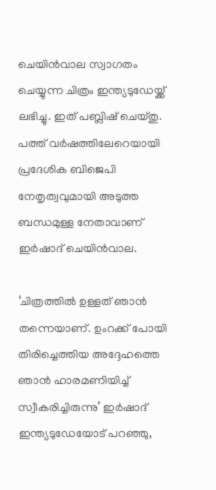ചെയിൻവാല സ്വാഗതം ചെയ്യുന്ന ചിത്രം ഇന്ത്യടുഡേയ്ക്ക് ലഭിച്ചു. ഇത് പബ്ലിഷ് ചെയ്തു. പത്ത് വർഷത്തിലേറെയായി പ്രദേശിക ബിജെപി നേതൃത്വവുമായി അടുത്ത ബന്ധമുള്ള നേതാവാണ് ഇർഷാദ് ചെയിൻവാല.

‘ചിത്രത്തില്‍ ഉള്ളത് ഞാന്‍ തന്നെയാണ്. ഉംറക്ക് പോയി തിരിച്ചെത്തിയ അദ്ദേഹത്തെ ഞാന്‍ ഹാരമണിയിച്ച് സ്വീകരിച്ചിരുന്നു’ ഇർഷാദ് ഇന്ത്യടുഡേയോട്‌ പറഞ്ഞു,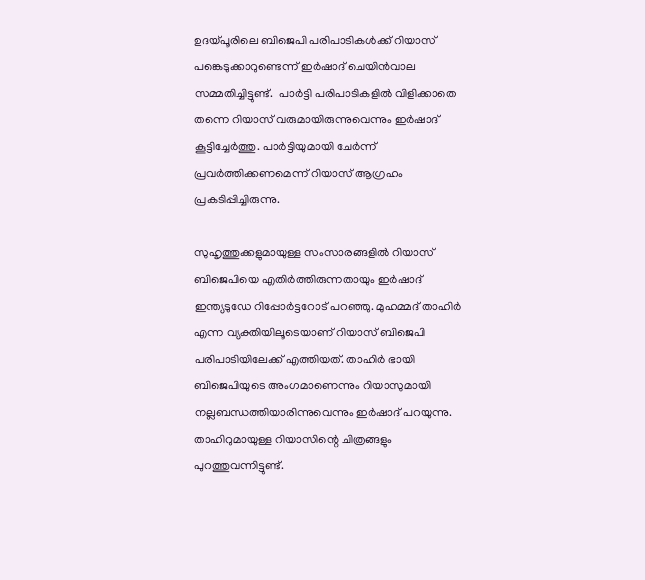ഉദയ്‌പൂ‌രിലെ ബിജെപി പരിപാടികൾക്ക് റിയാസ് പങ്കെടുക്കാറുണ്ടെന്ന് ഇർഷാദ് ചെയിൻവാല സമ്മതിച്ചിട്ടുണ്ട്.  പാർട്ടി പരിപാടികളിൽ വിളിക്കാതെ തന്നെ റിയാസ് വരുമായിരുന്നുവെന്നും ഇർഷാദ് കൂട്ടിച്ചേർത്തു. പാർട്ടിയുമായി ചേർന്ന് പ്രവർത്തിക്കണമെന്ന് റിയാസ് ആഗ്രഹം പ്രകടിപ്പിച്ചിരുന്നു.

സുഹൃത്തുക്കളുമായുള്ള സംസാരങ്ങളിൽ റിയാസ് ബിജെപിയെ എതിർത്തിരുന്നതായും ഇർഷാദ് ഇന്ത്യടുഡേ റിപ്പോർട്ടറോട് പറഞ്ഞു. മുഹമ്മദ് താഹിർ എന്ന വ്യക്തിയിലൂടെയാണ് റിയാസ് ബിജെപി പരിപാടിയിലേക്ക് എത്തിയത്. താഹിർ ഭായി ബിജെപിയുടെ അംഗമാണെന്നും റിയാസുമായി നല്ലബന്ധത്തിയാരിന്നുവെന്നും ഇർഷാദ് പറയുന്നു. താഹിറുമായുള്ള റിയാസിന്റെ ചിത്രങ്ങളും പുറത്തുവന്നിട്ടുണ്ട്.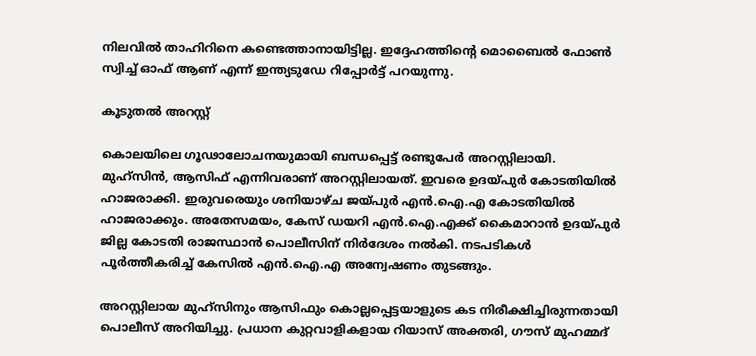നിലവിൽ താഹിറിനെ കണ്ടെത്താനായിട്ടില്ല. ഇദ്ദേഹത്തിന്റെ മൊബൈൽ ഫോൺ സ്വിച്ച് ഓഫ് ആണ് എന്ന്‌ ഇന്ത്യടുഡേ റിപ്പോർട്ട്‌ പറയുന്നു.

കൂടുതൽ അറസ്റ്റ്

കൊലയിലെ ഗൂഢാലോചനയുമായി ബന്ധപ്പെട്ട് രണ്ടുപേർ അറസ്റ്റിലായി. മുഹ്സിൻ, ആസിഫ് എന്നിവരാണ് അറസ്റ്റിലായത്. ഇവരെ ഉദയ്പുർ കോടതിയിൽ ഹാജരാക്കി. ഇരുവരെയും ശനിയാഴ്ച ജയ്പുർ എൻ.ഐ.എ കോടതിയിൽ ഹാജരാക്കും. അതേസമയം, കേസ് ഡയറി എൻ.ഐ.എക്ക് കൈമാറാൻ ഉദയ്പുർ ജില്ല കോടതി രാജസ്ഥാൻ പൊലീസിന് നിർദേശം നൽകി. നടപടികൾ പൂർത്തീകരിച്ച് കേസിൽ എൻ.ഐ.എ അന്വേഷണം തുടങ്ങും.

അറസ്റ്റിലായ മുഹ്സിനും ആസിഫും കൊല്ലപ്പെട്ടയാളുടെ കട നിരീക്ഷിച്ചിരുന്നതായി പൊലീസ് അറിയിച്ചു. പ്രധാന കുറ്റവാളികളായ റിയാസ് അക്തരി, ഗൗസ് മുഹമ്മദ്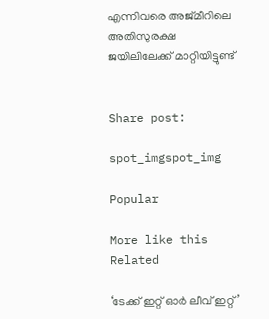എന്നിവരെ അജ്മീറിലെ അതിസുരക്ഷ ജയിലിലേക്ക് മാറ്റിയിട്ടുണ്ട്


Share post:

spot_imgspot_img

Popular

More like this
Related

‘ടേക്ക് ഇറ്റ് ഓർ ലീവ് ഇറ്റ്’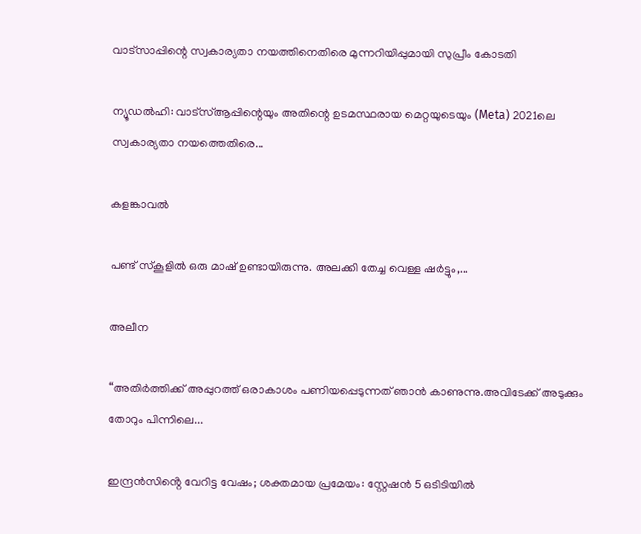വാട്സാപ്പിന്റെ സ്വകാര്യതാ നയത്തിനെതിരെ മുന്നറിയിപ്പുമായി സുപ്രീം കോടതി

ന്യൂഡൽഹി: വാട്‌സ്ആപ്പിന്റെയും അതിന്റെ ഉടമസ്ഥരായ മെറ്റയുടെയും (Meta) 2021ലെ സ്വകാര്യതാ നയത്തെതിരെ...

കളങ്കാവൽ

പണ്ട് സ്കൂളിൽ ഒരു മാഷ് ഉണ്ടായിരുന്നു. അലക്കി തേച്ച വെള്ള ഷർട്ടും,...

അലീന

“അതിര്‍ത്തിക്ക് അപ്പുറത്ത് ഒരാകാശം പണിയപ്പെടുന്നത് ഞാന്‍ കാണുന്നു.അവിടേക്ക് അടുക്കും തോറും പിന്നിലെ...

ഇന്ദ്രൻസിൻ്റെ വേറിട്ട വേഷം; ശക്തമായ പ്രമേയം: സ്റ്റേഷൻ 5 ഒടിടിയിൽ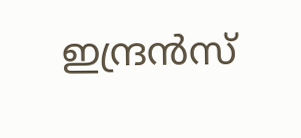ഇന്ദ്രൻസ്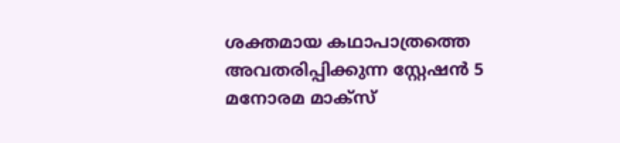ശക്തമായ കഥാപാത്രത്തെ അവതരിപ്പിക്കുന്ന സ്റ്റേഷൻ 5 മനോരമ മാക്സ്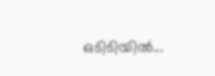ഒടിടിയിൽ...